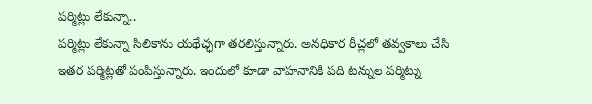పర్మిట్లు లేకున్నా..
పర్మిట్లు లేకున్నా సిలికాను యథేచ్ఛగా తరలిస్తున్నారు. అనధికార రీచ్లలో తవ్వకాలు చేసి ఇతర పర్మిట్లతో పంపిస్తున్నారు. ఇందులో కూడా వాహనానికి పది టన్నుల పర్మిట్ను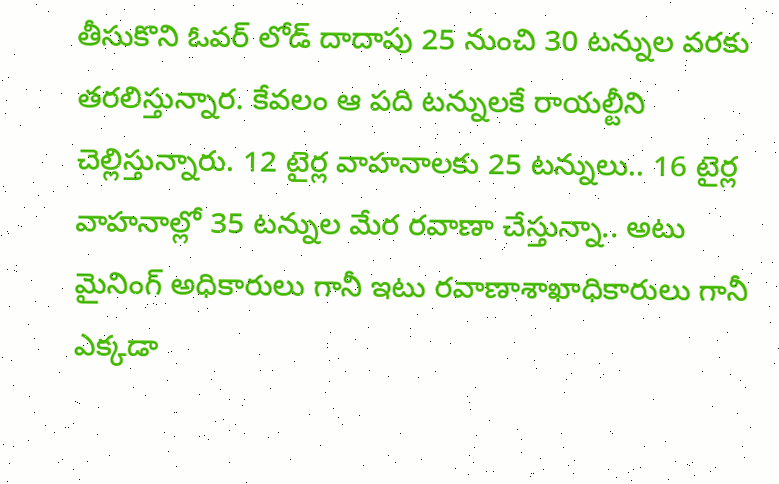తీసుకొని ఓవర్ లోడ్ దాదాపు 25 నుంచి 30 టన్నుల వరకు తరలిస్తున్నార. కేవలం ఆ పది టన్నులకే రాయల్టీని చెల్లిస్తున్నారు. 12 టైర్ల వాహనాలకు 25 టన్నులు.. 16 టైర్ల వాహనాల్లో 35 టన్నుల మేర రవాణా చేస్తున్నా.. అటు మైనింగ్ అధికారులు గానీ ఇటు రవాణాశాఖాధికారులు గానీ ఎక్కడా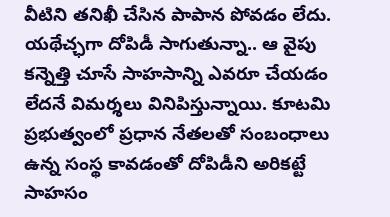వీటిని తనిఖీ చేసిన పాపాన పోవడం లేదు. యథేచ్ఛగా దోపిడీ సాగుతున్నా.. ఆ వైపు కన్నెత్తి చూసే సాహసాన్ని ఎవరూ చేయడం లేదనే విమర్శలు వినిపిస్తున్నాయి. కూటమి ప్రభుత్వంలో ప్రధాన నేతలతో సంబంధాలు ఉన్న సంస్థ కావడంతో దోపిడీని అరికట్టే సాహసం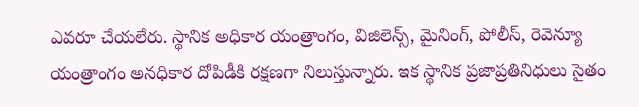ఎవరూ చేయలేరు. స్థానిక అధికార యంత్రాంగం, విజిలెన్స్, మైనింగ్, పోలీస్, రెవెన్యూ యంత్రాంగం అనధికార దోపిడీకి రక్షణగా నిలుస్తున్నారు. ఇక స్థానిక ప్రజాప్రతినిధులు సైతం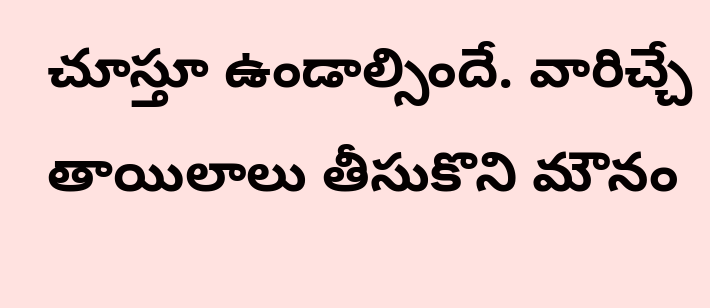చూస్తూ ఉండాల్సిందే. వారిచ్చే తాయిలాలు తీసుకొని మౌనం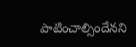పాటించాల్సిందేనని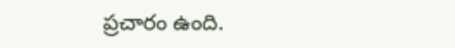ప్రచారం ఉంది.